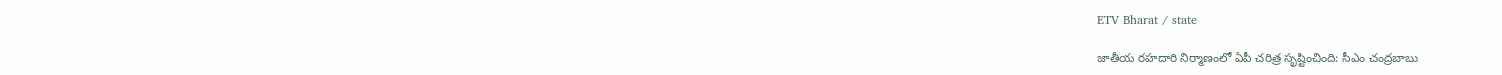ETV Bharat / state

జాతీయ రహదారి నిర్మాణంలో ఏపీ చరిత్ర సృష్టించింది: సీఎం చంద్రబాబు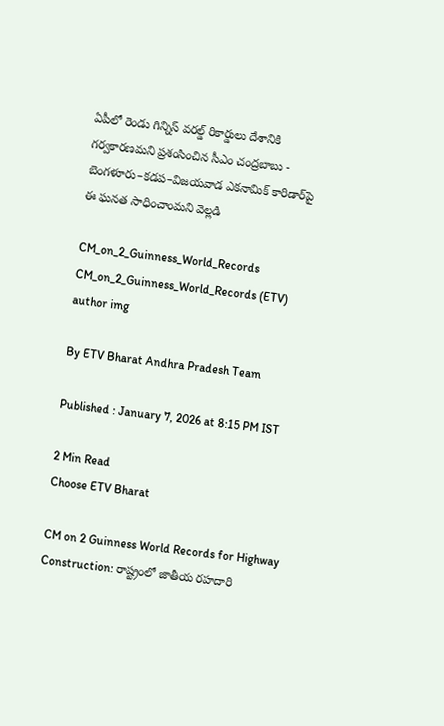ఏపీలో రెండు గిన్నిస్ వరల్డ్ రికార్డులు దేశానికి గర్వకారణమని ప్రశంసించిన సీఎం చంద్రబాబు - బెంగళూరు–కడప–విజయవాడ ఎకనామిక్ కారిడార్‌పై ఈ ఘనత సాధించాంమని వెల్లడి

CM_on_2_Guinness_World_Records
CM_on_2_Guinness_World_Records (ETV)
author img

By ETV Bharat Andhra Pradesh Team

Published : January 7, 2026 at 8:15 PM IST

2 Min Read
Choose ETV Bharat

CM on 2 Guinness World Records for Highway Construction: రాష్ట్రంలో జాతీయ రహదారి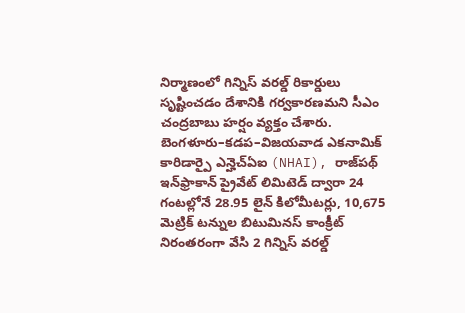నిర్మాణంలో గిన్నిస్ వరల్డ్ రికార్డులు సృష్టించడం దేశానికి గర్వకారణమని సీఎం చంద్రబాబు హర్షం వ్యక్తం చేశారు. బెంగళూరు–కడప–విజయవాడ ఎకనామిక్ కారిడార్పై ఎన్హెచ్ఏఐ (NHAI), రాజ్‌పథ్ ఇన్‌ఫ్రాకాన్ ప్రైవేట్ లిమిటెడ్ ద్వారా 24 గంటల్లోనే 28.95 లైన్ కిలోమీటర్లు, 10,675 మెట్రిక్ టన్నుల బిటుమినస్ కాంక్రీట్ నిరంతరంగా వేసి 2 గిన్నిస్ వరల్డ్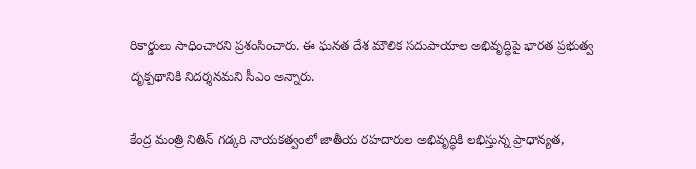రికార్డులు సాధించారని ప్రశంసించారు. ఈ ఘనత దేశ మౌలిక సదుపాయాల అభివృద్ధిపై భారత ప్రభుత్వ దృక్పథానికి నిదర్శనమని సీఎం అన్నారు.

కేంద్ర మంత్రి నితిన్ గడ్కరి నాయకత్వంలో జాతీయ రహదారుల అభివృద్ధికి లభిస్తున్న ప్రాధాన్యత,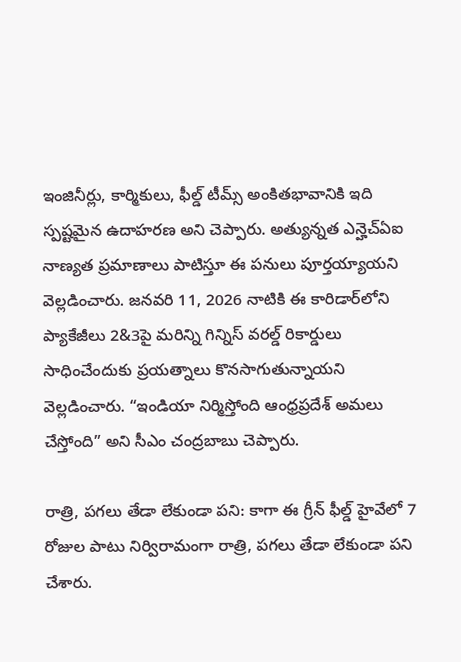ఇంజినీర్లు, కార్మికులు, ఫీల్డ్ టీమ్స్ అంకితభావానికి ఇది స్పష్టమైన ఉదాహరణ అని చెప్పారు. అత్యున్నత ఎన్హెచ్ఏఐ నాణ్యత ప్రమాణాలు పాటిస్తూ ఈ పనులు పూర్తయ్యాయని వెల్లడించారు. జనవరి 11, 2026 నాటికి ఈ కారిడార్‌లోని ప్యాకేజీలు 2&3పై మరిన్ని గిన్నిస్ వరల్డ్ రికార్డులు సాధించేందుకు ప్రయత్నాలు కొనసాగుతున్నాయని వెల్లడించారు. “ఇండియా నిర్మిస్తోంది ఆంధ్రప్రదేశ్ అమలు చేస్తోంది” అని సీఎం చంద్రబాబు చెప్పారు.

రాత్రి, పగలు తేడా లేకుండా పని: కాగా ఈ గ్రీన్ ఫీల్డ్ హైవేలో 7 రోజుల పాటు నిర్విరామంగా రాత్రి, పగలు తేడా లేకుండా పని చేశారు.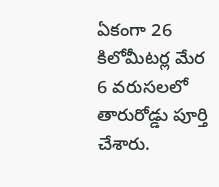ఏకంగా 26 కిలోమీటర్ల మేర 6 వరుసలలో తారురోడ్డు పూర్తి చేశారు.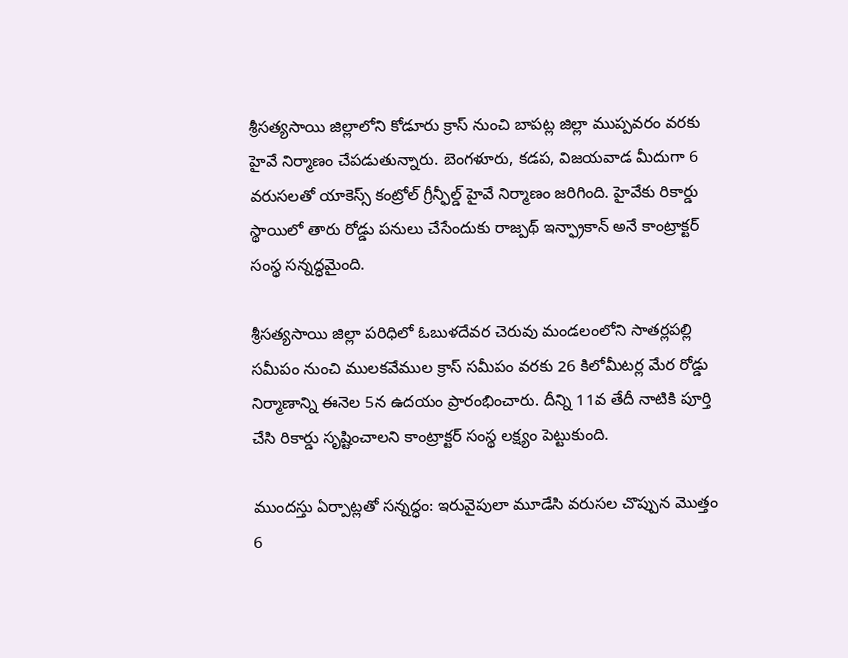శ్రీసత్యసాయి జిల్లాలోని కోడూరు క్రాస్ నుంచి బాపట్ల జిల్లా ముప్పవరం వరకు హైవే నిర్మాణం చేపడుతున్నారు. బెంగళూరు, కడప, విజయవాడ మీదుగా 6 వరుసలతో యాకెస్స్ కంట్రోల్ గ్రీన్ఫీల్డ్ హైవే నిర్మాణం జరిగింది. హైవేకు రికార్డు స్థాయిలో తారు రోడ్డు పనులు చేసేందుకు రాజ్పథ్ ఇన్ఫ్రాకాన్ అనే కాంట్రాక్టర్ సంస్థ సన్నద్ధమైంది.

శ్రీసత్యసాయి జిల్లా పరిధిలో ఓబుళదేవర చెరువు మండలంలోని సాతర్లపల్లి సమీపం నుంచి ములకవేముల క్రాస్‌ సమీపం వరకు 26 కిలోమీటర్ల మేర రోడ్డు నిర్మాణాన్ని ఈనెల 5న ఉదయం ప్రారంభించారు. దీన్ని 11వ తేదీ నాటికి పూర్తి చేసి రికార్డు సృష్టించాలని కాంట్రాక్టర్ సంస్థ లక్ష్యం పెట్టుకుంది.

ముందస్తు ఏర్పాట్లతో సన్నద్ధం: ఇరువైపులా మూడేసి వరుసల చొప్పున మొత్తం 6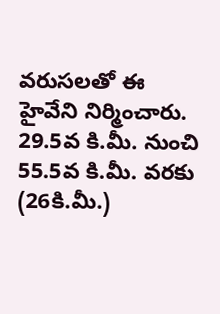వరుసలతో ఈ హైవేని నిర్మించారు. 29.5వ కి.మీ. నుంచి 55.5వ కి.మీ. వరకు (26కి.మీ.)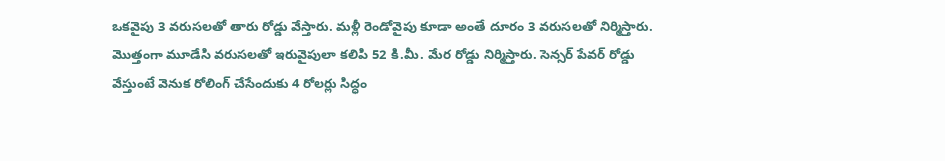ఒకవైపు 3 వరుసలతో తారు రోడ్డు వేస్తారు. మళ్లీ రెండోవైపు కూడా అంతే దూరం 3 వరుసలతో నిర్మిస్తారు. మొత్తంగా మూడేసి వరుసలతో ఇరువైపులా కలిపి 52 కి.మీ. మేర రోడ్డు నిర్మిస్తారు. సెన్సర్‌ పేవర్‌ రోడ్డు వేస్తుంటే వెనుక రోలింగ్‌ చేసేందుకు 4 రోలర్లు సిద్ధం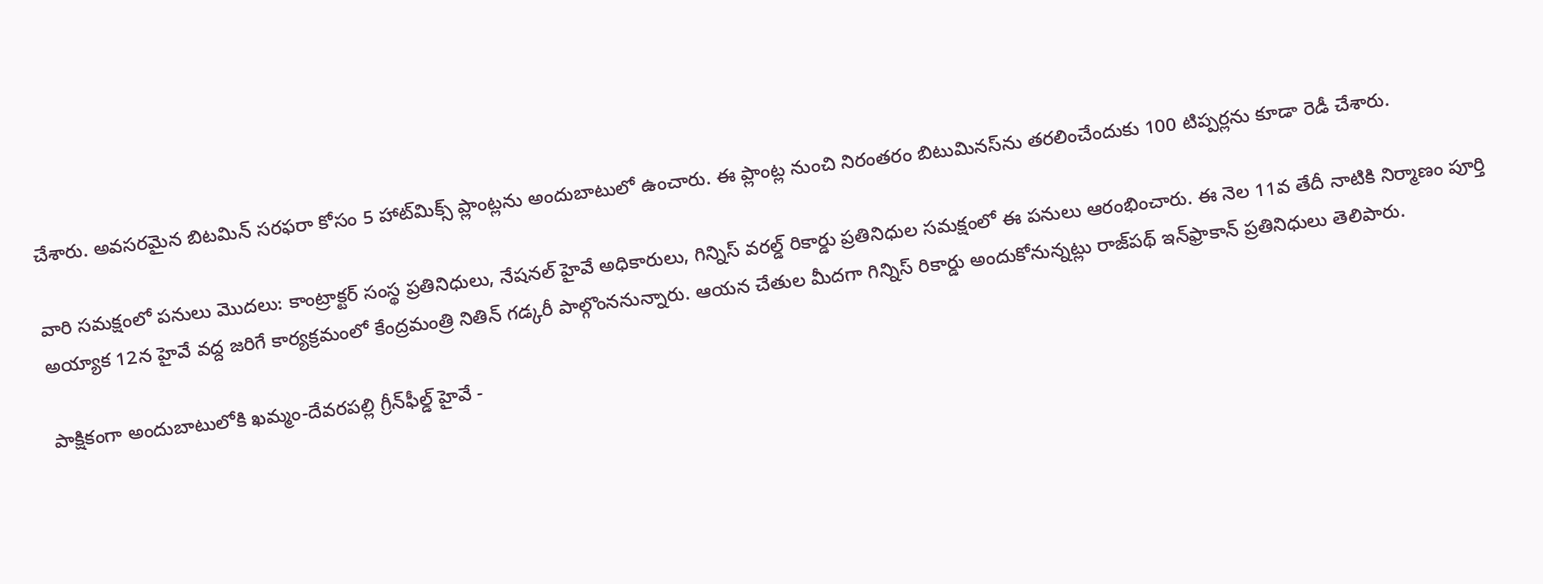చేశారు. అవసరమైన బిటమిన్‌ సరఫరా కోసం 5 హాట్‌మిక్స్‌ ప్లాంట్లను అందుబాటులో ఉంచారు. ఈ ప్లాంట్ల నుంచి నిరంతరం బిటుమినస్‌ను తరలించేందుకు 100 టిప్పర్లను కూడా రెడీ చేశారు.

వారి సమక్షంలో పనులు మొదలు: కాంట్రాక్టర్ సంస్థ ప్రతినిధులు, నేషనల్ హైవే అధికారులు, గిన్నిస్‌ వరల్డ్‌ రికార్డు ప్రతినిధుల సమక్షంలో ఈ పనులు ఆరంభించారు. ఈ నెల 11వ తేదీ నాటికి నిర్మాణం పూర్తి అయ్యాక 12న హైవే వద్ద జరిగే కార్యక్రమంలో కేంద్రమంత్రి నితిన్‌ గడ్కరీ పాల్గొంననున్నారు. ఆయన చేతుల మీదగా గిన్నిస్‌ రికార్డు అందుకోనున్నట్లు రాజ్‌పథ్‌ ఇన్‌ఫ్రాకాన్‌ ప్రతినిధులు తెలిపారు.

పాక్షికంగా అందుబాటులోకి ఖమ్మం-దేవరపల్లి గ్రీన్‌ఫీల్డ్‌ హైవే -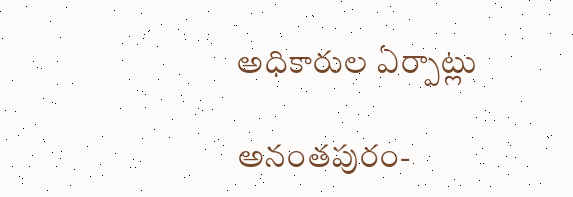అధికారుల ఏర్పాట్లు

అనంతపురం-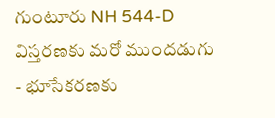గుంటూరు NH 544-D విస్తరణకు మరో ముందడుగు - భూసేకరణకు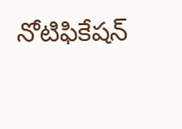నోటిఫికేషన్‌